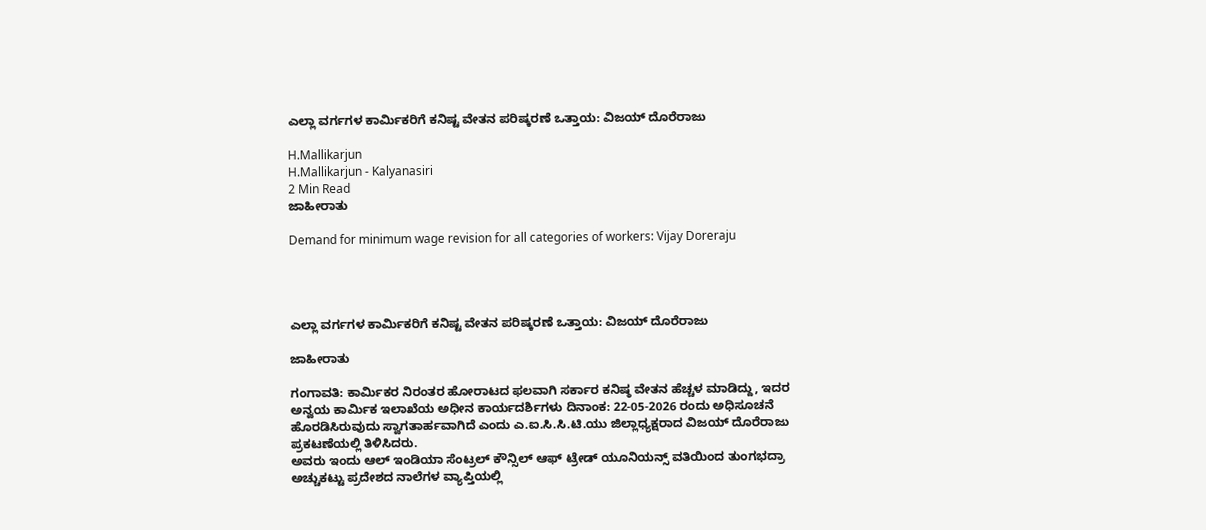ಎಲ್ಲಾ ವರ್ಗಗಳ ಕಾರ್ಮಿಕರಿಗೆ ಕನಿಷ್ಟ ವೇತನ ಪರಿಷ್ಕರಣೆ ಒತ್ತಾಯ: ವಿಜಯ್‌ ದೊರೆರಾಜು

H.Mallikarjun
H.Mallikarjun - Kalyanasiri
2 Min Read
ಜಾಹೀರಾತು

Demand for minimum wage revision for all categories of workers: Vijay Doreraju




ಎಲ್ಲಾ ವರ್ಗಗಳ ಕಾರ್ಮಿಕರಿಗೆ ಕನಿಷ್ಟ ವೇತನ ಪರಿಷ್ಕರಣೆ ಒತ್ತಾಯ: ವಿಜಯ್‌ ದೊರೆರಾಜು

ಜಾಹೀರಾತು

ಗಂಗಾವತಿ: ಕಾರ್ಮಿಕರ ನಿರಂತರ ಹೋರಾಟದ ಫಲವಾಗಿ ಸರ್ಕಾರ ಕನಿಷ್ಠ ವೇತನ ಹೆಚ್ಚಳ ಮಾಡಿದ್ದು, ಇದರ ಅನ್ವಯ ಕಾರ್ಮಿಕ ಇಲಾಖೆಯ ಅಧೀನ ಕಾರ್ಯದರ್ಶಿಗಳು ದಿನಾಂಕ: 22-05-2026 ರಂದು ಅಧಿಸೂಚನೆ ಹೊರಡಿಸಿರುವುದು ಸ್ವಾಗತಾರ್ಹವಾಗಿದೆ ಎಂದು ಎ.ಐ.ಸಿ.ಸಿ.ಟಿ.ಯು ಜಿಲ್ಲಾಧ್ಯಕ್ಷರಾದ ವಿಜಯ್‌ ದೊರೆರಾಜು ಪ್ರಕಟಣೆಯಲ್ಲಿ ತಿಳಿಸಿದರು.
ಅವರು ಇಂದು ಆಲ್ ಇಂಡಿಯಾ ಸೆಂಟ್ರಲ್ ಕೌನ್ಸಿಲ್ ಆಫ್ ಟ್ರೇಡ್ ಯೂನಿಯನ್ಸ್ ವತಿಯಿಂದ ತುಂಗಭದ್ರಾ ಅಚ್ಚುಕಟ್ಟು ಪ್ರದೇಶದ ನಾಲೆಗಳ ವ್ಯಾಪ್ತಿಯಲ್ಲಿ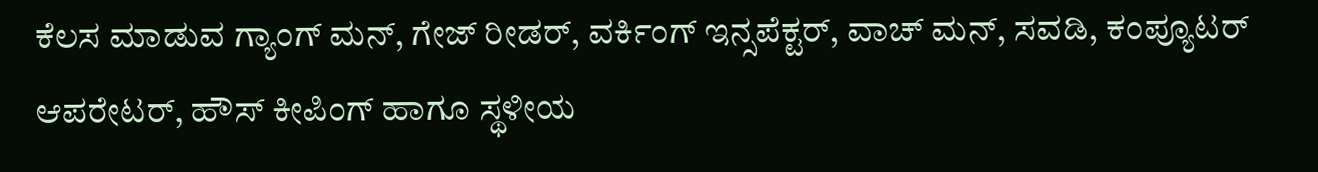ಕೆಲಸ ಮಾಡುವ ಗ್ಯಾಂಗ್ ‌ಮನ್, ಗೇಜ್ ರೀಡರ್, ವರ್ಕಿಂಗ್ ಇನ್ಸಪೆಕ್ಟರ್, ವಾಚ್ ‌ಮನ್, ಸವಡಿ, ಕಂಪ್ಯೂಟರ್ ಆಪರೇಟರ್, ಹೌಸ್ ‌ಕೀಪಿಂಗ್ ಹಾಗೂ ಸ್ಥಳೀಯ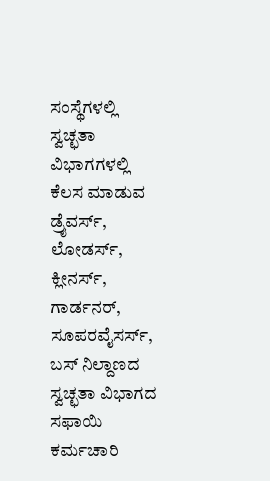ಸಂಸ್ಥೆಗಳಲ್ಲಿ ಸ್ವಚ್ಛತಾ ವಿಭಾಗಗಳಲ್ಲಿ ಕೆಲಸ ಮಾಡುವ ಡ್ರೈವರ್ಸ್‌, ಲೋಡರ್ಸ್, ಕ್ಲೀನರ್ಸ್, ಗಾರ್ಡನರ್‌, ಸೂಪರವೈಸರ್ಸ್‌, ಬಸ್ ನಿಲ್ದಾಣದ ಸ್ವಚ್ಛತಾ ವಿಭಾಗದ ಸಫಾಯಿ ಕರ್ಮಚಾರಿ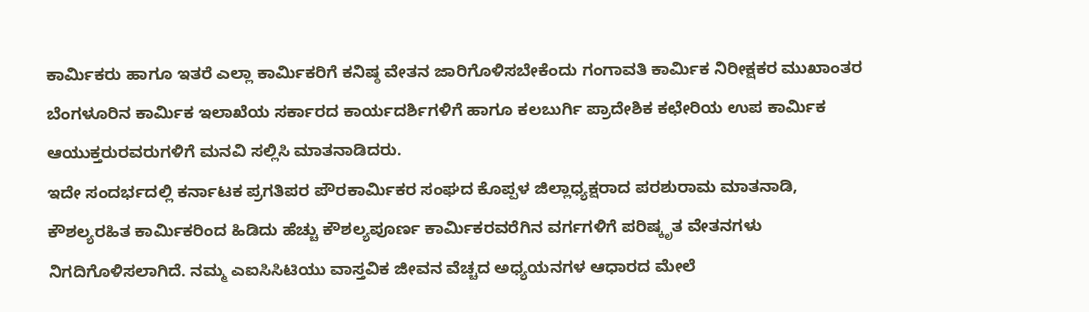ಕಾರ್ಮಿಕರು ಹಾಗೂ ಇತರೆ ಎಲ್ಲಾ ಕಾರ್ಮಿಕರಿಗೆ ಕನಿಷ್ಠ ವೇತನ ಜಾರಿಗೊಳಿಸಬೇಕೆಂದು ಗಂಗಾವತಿ ಕಾರ್ಮಿಕ ನಿರೀಕ್ಷಕರ ಮುಖಾಂತರ ಬೆಂಗಳೂರಿನ ಕಾರ್ಮಿಕ ಇಲಾಖೆಯ ಸರ್ಕಾರದ ಕಾರ್ಯದರ್ಶಿಗಳಿಗೆ ಹಾಗೂ ಕಲಬುರ್ಗಿ ಪ್ರಾದೇಶಿಕ ಕಛೇರಿಯ ಉಪ ಕಾರ್ಮಿಕ ಆಯುಕ್ತರುರವರುಗಳಿಗೆ ಮನವಿ ಸಲ್ಲಿಸಿ ಮಾತನಾಡಿದರು.
ಇದೇ ಸಂದರ್ಭದಲ್ಲಿ ಕರ್ನಾಟಕ ಪ್ರಗತಿಪರ ಪೌರಕಾರ್ಮಿಕರ ಸಂಘದ ಕೊಪ್ಪಳ ಜಿಲ್ಲಾಧ್ಯಕ್ಷರಾದ ಪರಶುರಾಮ ಮಾತನಾಡಿ, ಕೌಶಲ್ಯರಹಿತ ಕಾರ್ಮಿಕರಿಂದ ಹಿಡಿದು ಹೆಚ್ಚು ಕೌಶಲ್ಯಪೂರ್ಣ ಕಾರ್ಮಿಕರವರೆಗಿನ ವರ್ಗಗಳಿಗೆ ಪರಿಷ್ಕೃತ ವೇತನಗಳು ನಿಗದಿಗೊಳಿಸಲಾಗಿದೆ. ನಮ್ಮ ಎಐಸಿಸಿಟಿಯು ವಾಸ್ತವಿಕ ಜೀವನ ವೆಚ್ಚದ ಅಧ್ಯಯನಗಳ ಆಧಾರದ ಮೇಲೆ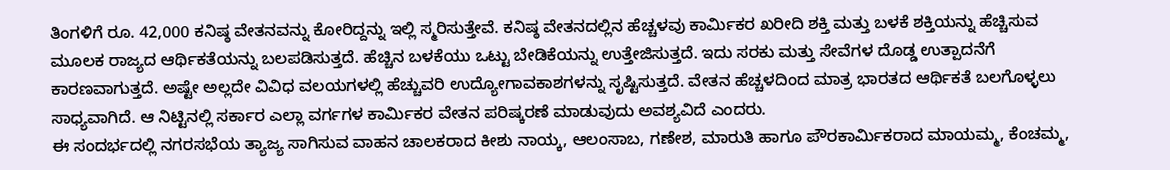ತಿಂಗಳಿಗೆ ರೂ. 42,000 ಕನಿಷ್ಠ ವೇತನವನ್ನು ಕೋರಿದ್ದನ್ನು ಇಲ್ಲಿ ಸ್ಮರಿಸುತ್ತೇವೆ. ಕನಿಷ್ಠ ವೇತನದಲ್ಲಿನ ಹೆಚ್ಚಳವು ಕಾರ್ಮಿಕರ ಖರೀದಿ ಶಕ್ತಿ ಮತ್ತು ಬಳಕೆ ಶಕ್ತಿಯನ್ನು ಹೆಚ್ಚಿಸುವ ಮೂಲಕ ರಾಜ್ಯದ ಆರ್ಥಿಕತೆಯನ್ನು ಬಲಪಡಿಸುತ್ತದೆ. ಹೆಚ್ಚಿನ ಬಳಕೆಯು ಒಟ್ಟು ಬೇಡಿಕೆಯನ್ನು ಉತ್ತೇಜಿಸುತ್ತದೆ. ಇದು ಸರಕು ಮತ್ತು ಸೇವೆಗಳ ದೊಡ್ಡ ಉತ್ಪಾದನೆಗೆ ಕಾರಣವಾಗುತ್ತದೆ. ಅಷ್ಟೇ ಅಲ್ಲದೇ ವಿವಿಧ ವಲಯಗಳಲ್ಲಿ ಹೆಚ್ಚುವರಿ ಉದ್ಯೋಗಾವಕಾಶಗಳನ್ನು ಸೃಷ್ಟಿಸುತ್ತದೆ. ವೇತನ ಹೆಚ್ಚಳದಿಂದ ಮಾತ್ರ ಭಾರತದ ಆರ್ಥಿಕತೆ ಬಲಗೊಳ್ಳಲು ಸಾಧ್ಯವಾಗಿದೆ. ಆ ನಿಟ್ಟಿನಲ್ಲಿ ಸರ್ಕಾರ ಎಲ್ಲಾ ವರ್ಗಗಳ ಕಾರ್ಮಿಕರ ವೇತನ ಪರಿಷ್ಕರಣೆ ಮಾಡುವುದು ಅವಶ್ಯವಿದೆ ಎಂದರು.
ಈ ಸಂದರ್ಭದಲ್ಲಿ ನಗರಸಭೆಯ ತ್ಯಾಜ್ಯ ಸಾಗಿಸುವ ವಾಹನ ಚಾಲಕರಾದ ಕೀಶು ನಾಯ್ಕ, ಆಲಂಸಾಬ, ಗಣೇಶ, ಮಾರುತಿ ಹಾಗೂ ಪೌರಕಾರ್ಮಿಕರಾದ ಮಾಯಮ್ಮ, ಕೆಂಚಮ್ಮ,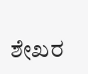ಶೇಖರ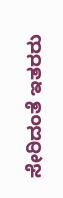ಸೇರಿದಂತೆ ಇತರರು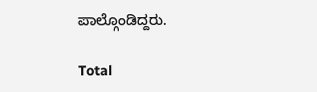ಪಾಲ್ಗೊಂಡಿದ್ದರು.

Total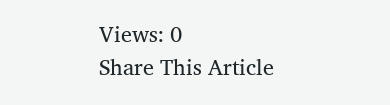Views: 0
Share This Article